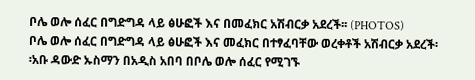ቦሌ ወሎ ሰፈር በግድግዳ ላይ ፅሁፎች እና በመፈክር አሽብርቃ አደረች፡፡ (PHOTOS)
ቦሌ ወሎ ሰፈር በግድግዳ ላይ ፅሁፎች እና መፈክር በተፃፈባቸው ወረቀቶች አሽብርቃ አደረች፡፡አቡ ዳውድ ኡስማን በአዲስ አበባ በቦሌ ወሎ ሰፈር የሚገኙ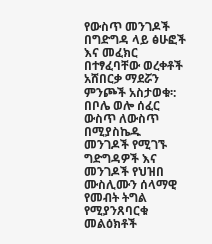የውስጥ መንገዶች በግድግዳ ላይ ፅሁፎች እና መፈክር በተፃፈባቸው ወረቀቶች አሸበርቃ ማደሯን ምንጮች አስታወቁ፡:
በቦሌ ወሎ ሰፈር ውስጥ ለውስጥ በሚያስኬዱ መንገዶች የሚገኙ ግድግዳዎች እና መንገዶች የህዝበ ሙስሊሙን ሰላማዊ የመብት ትግል የሚያንጸባርቁ መልዕክቶች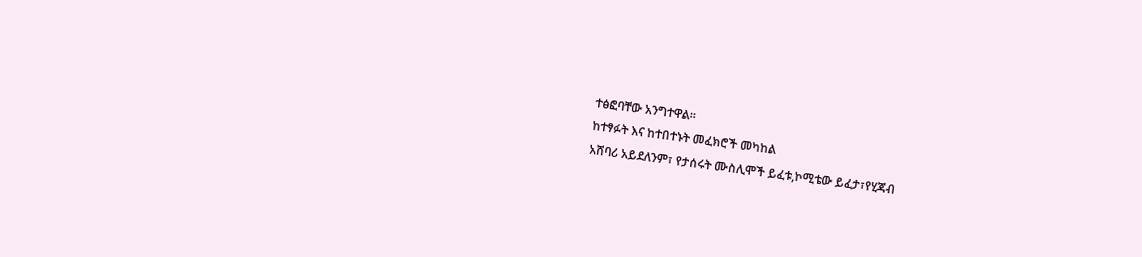ተፅፎባቸው አንግተዋል፡፡
ከተፃፉት እና ከተበተኑት መፈክሮች መካከል
አሸባሪ አይደለንም፣ የታሰሩት ሙስሊሞች ይፈቱ,ኮሚቴው ይፈታ፣የሂጃብ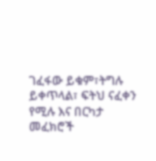ገፈፋው ይቁም፣ትግሉ ይቀጥላል፣ ፍትህ ናፈቀን
የሚሉ እና በርካታ መፈክሮች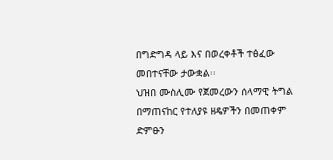በግድግዳ ላይ እና በወረቀቶች ተፅፈው መበተናቸው ታውቋል፡፡
ህዝበ ሙስሊሙ የጀመረውን ሰላማዊ ትግል በማጠናከር የተለያዩ ዘዴዎችን በመጠቀም ድምፁን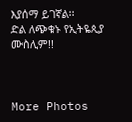እያሰማ ይገኛል፡፡
ድል ለጭቁኑ የኢትዬጲያ ሙስሊም!!



More Photos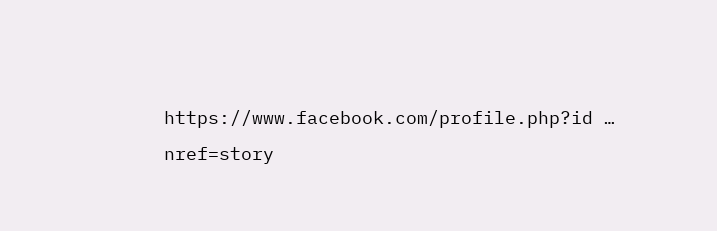https://www.facebook.com/profile.php?id … nref=story